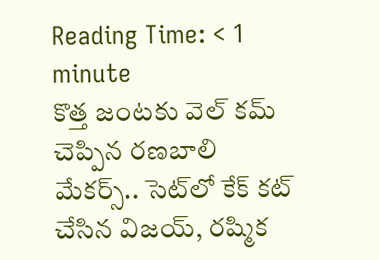Reading Time: < 1 minute
కొత్త జంటకు వెల్ కమ్ చెప్పిన రణబాలి మేకర్స్.. సెట్‌లో కేక్ కట్ చేసిన విజయ్, రష్మిక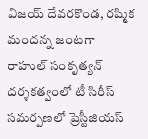విజయ్ దేవరకొండ, రష్మిక మందన్న జంటగా రాహుల్ సంకృత్యన్ దర్శకత్వంలో టీ సిరీస్ సమర్పణలో ప్రెస్టీజియస్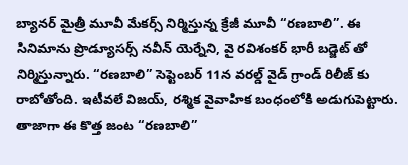బ్యానర్ మైత్రీ మూవీ మేకర్స్ నిర్మిస్తున్న క్రేజీ మూవీ “రణబాలి”. ఈ సినిమాను ప్రొడ్యూసర్స్ నవీన్ యెర్నేని, వై రవిశంకర్ భారీ బడ్జెట్ తో నిర్మిస్తున్నారు. “రణబాలి” సెప్టెంబర్ 11న వరల్డ్ వైడ్ గ్రాండ్ రిలీజ్ కు రాబోతోంది. ఇటీవలే విజయ్, రశ్మిక వైవాహిక బంధంలోకి అడుగుపెట్టారు. తాజాగా ఈ కొత్త జంట “రణబాలి”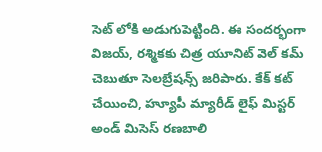సెట్ లోకి అడుగుపెట్టింది. ఈ సందర్భంగా విజయ్, రశ్మికకు చిత్ర యూనిట్ వెల్ కమ్ చెబుతూ సెలబ్రేషన్స్ జరిపారు. కేక్ కట్ చేయించి, హ్యూపీ మ్యారీడ్ లైఫ్ మిస్టర్ అండ్ మిసెస్ రణబాలి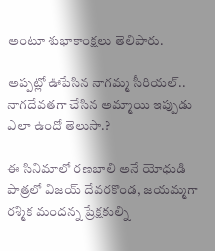అంటూ శుభాకాంక్షలు తెలిపారు.

అప్పట్లో ఊపేసిన నాగమ్మ సీరియల్‌.. నాగదేవతగా చేసిన అమ్మాయి ఇప్పుడు ఎలా ఉందో తెలుసా.?

ఈ సినిమాలో రణబాలి అనే యోధుడి పాత్రలో విజయ్ దేవరకొండ, జయమ్మగా రశ్మిక మందన్న ప్రేక్షకుల్ని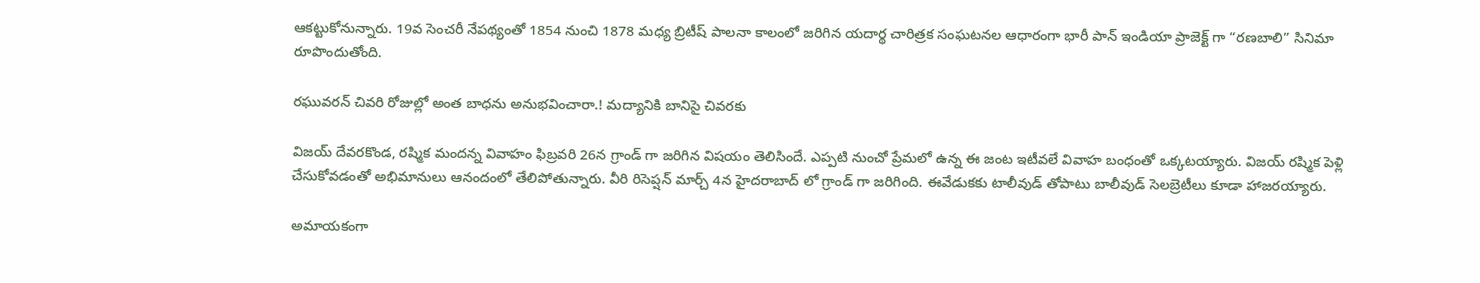ఆకట్టుకోనున్నారు. 19వ సెంచరీ నేపథ్యంతో 1854 నుంచి 1878 మధ్య బ్రిటీష్ పాలనా కాలంలో జరిగిన యదార్థ చారిత్రక సంఘటనల ఆధారంగా భారీ పాన్ ఇండియా ప్రాజెక్ట్ గా “రణబాలి” సినిమా రూపొందుతోంది.

రఘువరన్ చివరి రోజుల్లో అంత బాధను అనుభవించారా.! మద్యానికి బానిసై చివరకు

విజయ్ దేవరకొండ, రష్మిక మందన్న వివాహం ఫిబ్రవరి 26న గ్రాండ్ గా జరిగిన విషయం తెలిసిందే. ఎప్పటి నుంచో ప్రేమలో ఉన్న ఈ జంట ఇటీవలే వివాహ బంధంతో ఒక్కటయ్యారు. విజయ్ రష్మిక పెళ్లి చేసుకోవడంతో అభిమానులు ఆనందంలో తేలిపోతున్నారు. వీరి రిసెప్షన్ మార్చ్ 4న హైదరాబాద్ లో గ్రాండ్ గా జరిగింది. ఈవేడుకకు టాలీవుడ్ తోపాటు బాలీవుడ్ సెలబ్రెటీలు కూడా హాజరయ్యారు.

అమాయకంగా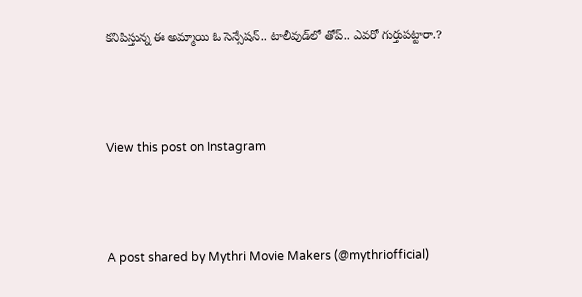కనిపిస్తున్న ఈ అమ్మాయి ఓ సెన్సేషన్.. టాలీవుడ్‌లో తోప్.. ఎవరో గుర్తుపట్టారా.?



View this post on Instagram



A post shared by Mythri Movie Makers (@mythriofficial)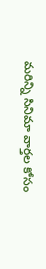మరిన్ని సినిమా వార్తల కోసం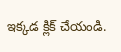ఇక్కడ క్లిక్ చేయండి.